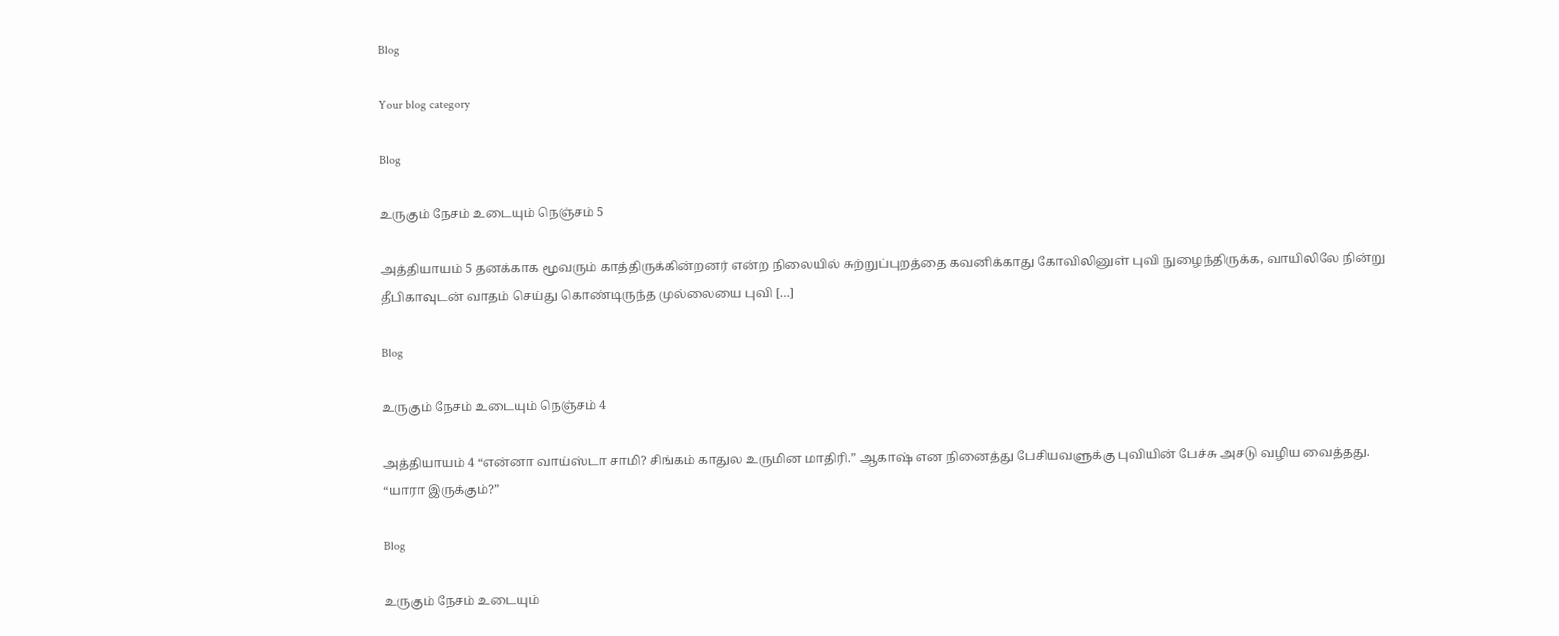Blog

Your blog category

Blog

உருகும் நேசம் உடையும் நெஞ்சம் 5

அத்தியாயம் 5 தனக்காக மூவரும் காத்திருக்கின்றனர் என்ற நிலையில் சுற்றுப்புறத்தை கவனிக்காது கோவிலினுள் புவி நுழைந்திருக்க, வாயிலிலே நின்று தீபிகாவுடன் வாதம் செய்து கொண்டிருந்த முல்லையை புவி […]

Blog

உருகும் நேசம் உடையும் நெஞ்சம் 4

அத்தியாயம் 4 “என்னா வாய்ஸ்டா சாமி? சிங்கம் காதுல உருமின மாதிரி.” ஆகாஷ் என நினைத்து பேசியவளுக்கு புவியின் பேச்சு அசடு வழிய வைத்தது. “யாரா இருக்கும்?”

Blog

உருகும் நேசம் உடையும்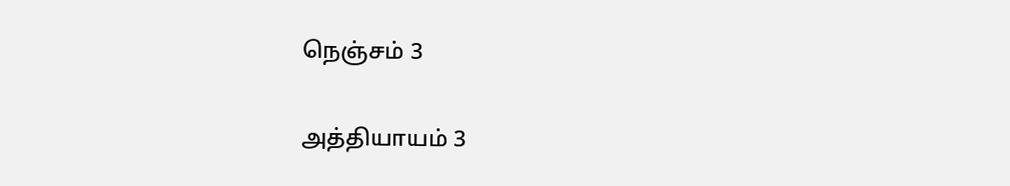நெஞ்சம் 3

அத்தியாயம் 3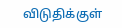விடுதிக்குள்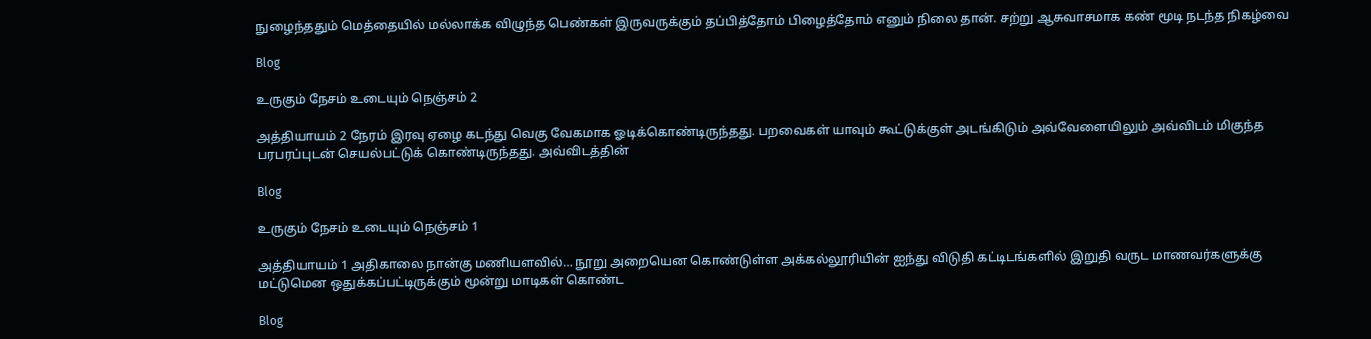நுழைந்ததும் மெத்தையில் மல்லாக்க விழுந்த பெண்கள் இருவருக்கும் தப்பித்தோம் பிழைத்தோம் எனும் நிலை தான். சற்று ஆசுவாசமாக கண் மூடி நடந்த நிகழ்வை

Blog

உருகும் நேசம் உடையும் நெஞ்சம் 2

அத்தியாயம் 2 நேரம் இரவு ஏழை கடந்து வெகு வேகமாக ஓடிக்கொண்டிருந்தது. பறவைகள் யாவும் கூட்டுக்குள் அடங்கிடும் அவ்வேளையிலும் அவ்விடம் மிகுந்த பரபரப்புடன் செயல்பட்டுக் கொண்டிருந்தது. அவ்விடத்தின்

Blog

உருகும் நேசம் உடையும் நெஞ்சம் 1

அத்தியாயம் 1 அதிகாலை நான்கு மணியளவில்… நூறு அறையென கொண்டுள்ள அக்கல்லூரியின் ஐந்து விடுதி கட்டிடங்களில் இறுதி வருட மாணவர்களுக்கு மட்டுமென ஒதுக்கப்பட்டிருக்கும் மூன்று மாடிகள் கொண்ட

Blog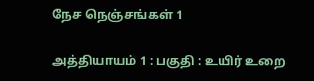நேச நெஞ்சங்கள் 1

அத்தியாயம் 1 : பகுதி : உயிர் உறை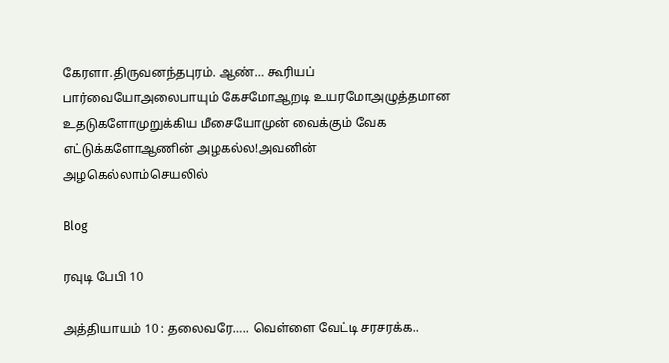கேரளா.திருவனந்தபுரம். ஆண்… கூரியப் பார்வையோஅலைபாயும் கேசமோஆறடி உயரமோஅழுத்தமான உதடுகளோமுறுக்கிய மீசையோமுன் வைக்கும் வேக எட்டுக்களோஆணின் அழகல்ல!அவனின் அழகெல்லாம்செயலில்

Blog

ரவுடி பேபி 10

அத்தியாயம் 10 : தலைவரே….. வெள்ளை வேட்டி சரசரக்க..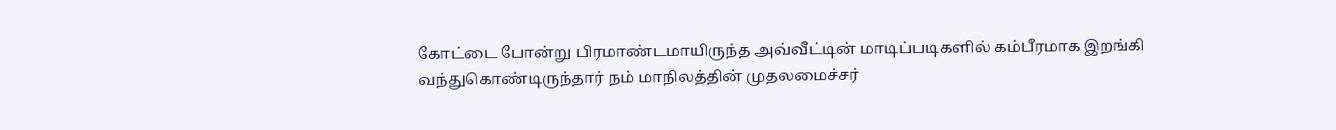கோட்டை போன்று பிரமாண்டமாயிருந்த அவ்வீட்டின் மாடிப்படிகளில் கம்பீரமாக இறங்கி வந்துகொண்டிருந்தார் நம் மாநிலத்தின் முதலமைச்சர்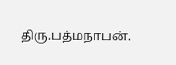திரு.பத்மநாபன்.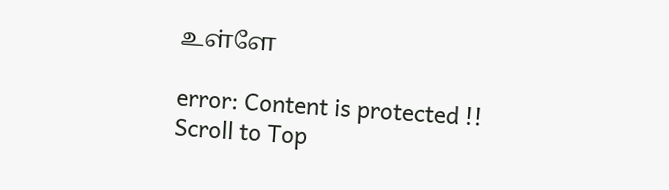உள்ளே

error: Content is protected !!
Scroll to Top